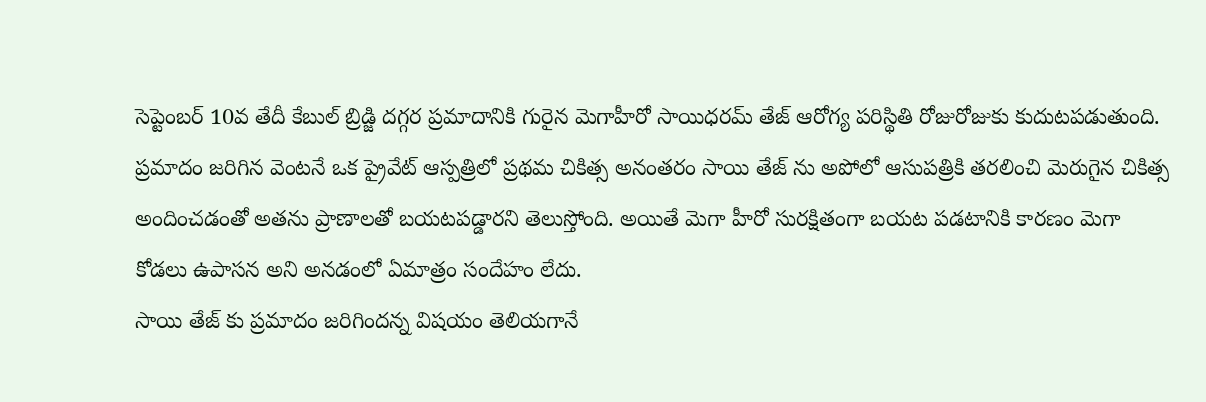సెప్టెంబర్ 10వ తేదీ కేబుల్ బ్రిడ్జి దగ్గర ప్రమాదానికి గురైన మెగాహీరో సాయిధరమ్ తేజ్ ఆరోగ్య పరిస్థితి రోజురోజుకు కుదుటపడుతుంది. ప్రమాదం జరిగిన వెంటనే ఒక ప్రైవేట్ ఆస్పత్రిలో ప్రథమ చికిత్స అనంతరం సాయి తేజ్ ను అపోలో ఆసుపత్రికి తరలించి మెరుగైన చికిత్స అందించడంతో అతను ప్రాణాలతో బయటపడ్డారని తెలుస్తోంది. అయితే మెగా హీరో సురక్షితంగా బయట పడటానికి కారణం మెగా కోడలు ఉపాసన అని అనడంలో ఏమాత్రం సందేహం లేదు.
సాయి తేజ్ కు ప్రమాదం జరిగిందన్న విషయం తెలియగానే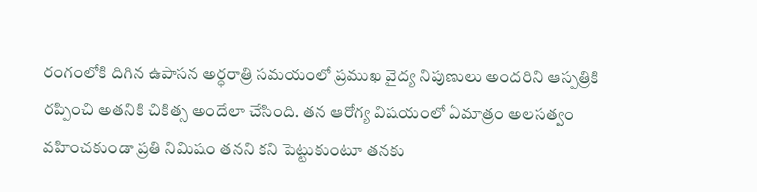రంగంలోకి దిగిన ఉపాసన అర్ధరాత్రి సమయంలో ప్రముఖ వైద్య నిపుణులు అందరిని ఆస్పత్రికి రప్పించి అతనికి చికిత్స అందేలా చేసింది. తన ఆరోగ్య విషయంలో ఏమాత్రం అలసత్వం వహించకుండా ప్రతి నిమిషం తనని కని పెట్టుకుంటూ తనకు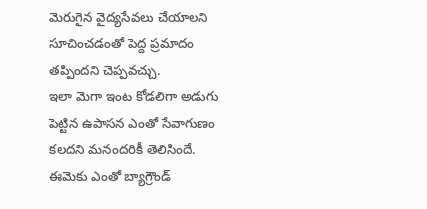మెరుగైన వైద్యసేవలు చేయాలని సూచించడంతో పెద్ద ప్రమాదం తప్పిందని చెప్పవచ్చు.
ఇలా మెగా ఇంట కోడలిగా అడుగు పెట్టిన ఉపాసన ఎంతో సేవాగుణం కలదని మనందరికీ తెలిసిందే. ఈమెకు ఎంతో బ్యాగ్రౌండ్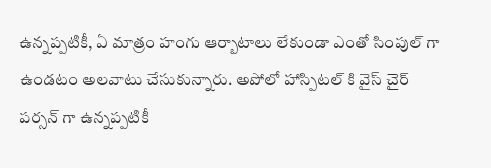ఉన్నప్పటికీ, ఏ మాత్రం హంగు ఆర్బాటాలు లేకుండా ఎంతో సింపుల్ గా ఉండటం అలవాటు చేసుకున్నారు. అపోలో హాస్పిటల్ కి వైస్ చైర్ పర్సన్ గా ఉన్నప్పటికీ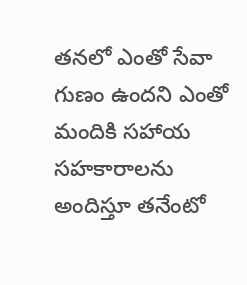తనలో ఎంతో సేవా గుణం ఉందని ఎంతో మందికి సహాయ సహకారాలను అందిస్తూ తనేంటో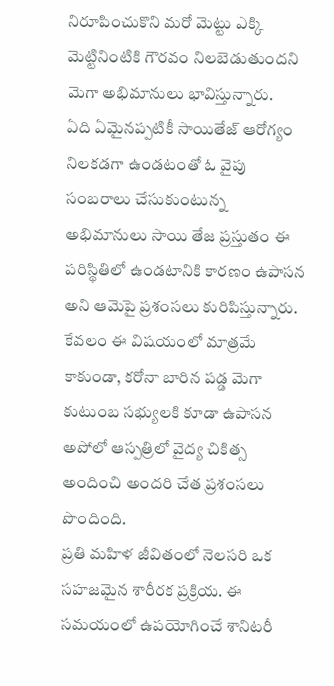నిరూపించుకొని మరో మెట్టు ఎక్కి మెట్టినింటికి గౌరవం నిలబెడుతుందని మెగా అభిమానులు భావిస్తున్నారు.
ఏది ఏమైనప్పటికీ సాయితేజ్ ఆరోగ్యం నిలకడగా ఉండటంతో ఓ వైపు సంబరాలు చేసుకుంటున్న అభిమానులు సాయి తేజ ప్రస్తుతం ఈ పరిస్థితిలో ఉండటానికి కారణం ఉపాసన అని ఆమెపై ప్రశంసలు కురిపిస్తున్నారు. కేవలం ఈ విషయంలో మాత్రమే కాకుండా, కరోనా బారిన పడ్డ మెగా కుటుంబ సభ్యులకి కూడా ఉపాసన అపోలో ఆస్పత్రిలో వైద్య చికిత్స అందించి అందరి చేత ప్రశంసలు పొందింది.
ప్రతి మహిళ జీవితంలో నెలసరి ఒక సహజమైన శారీరక ప్రక్రియ. ఈ సమయంలో ఉపయోగించే శానిటరీ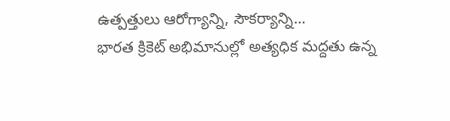ఉత్పత్తులు ఆరోగ్యాన్ని, సౌకర్యాన్ని…
భారత క్రికెట్ అభిమానుల్లో అత్యధిక మద్దతు ఉన్న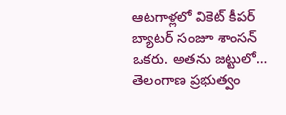ఆటగాళ్లలో వికెట్ కీపర్ బ్యాటర్ సంజూ శాంసన్ ఒకరు. అతను జట్టులో…
తెలంగాణ ప్రభుత్వం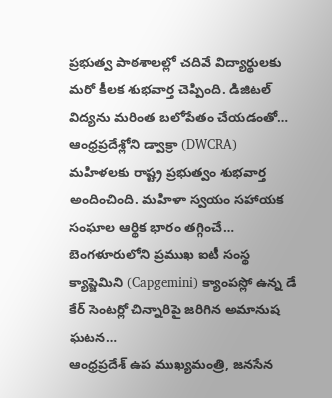ప్రభుత్వ పాఠశాలల్లో చదివే విద్యార్థులకు మరో కీలక శుభవార్త చెప్పింది. డిజిటల్ విద్యను మరింత బలోపేతం చేయడంతో…
ఆంధ్రప్రదేశ్లోని డ్వాక్రా (DWCRA) మహిళలకు రాష్ట్ర ప్రభుత్వం శుభవార్త అందించింది. మహిళా స్వయం సహాయక సంఘాల ఆర్థిక భారం తగ్గించే…
బెంగళూరులోని ప్రముఖ ఐటీ సంస్థ క్యాప్జెమిని (Capgemini) క్యాంపస్లో ఉన్న డే కేర్ సెంటర్లో చిన్నారిపై జరిగిన అమానుష ఘటన…
ఆంధ్రప్రదేశ్ ఉప ముఖ్యమంత్రి, జనసేన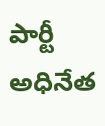పార్టీ అధినేత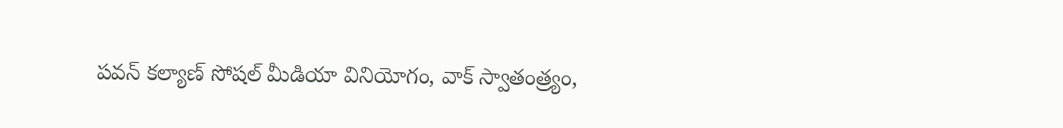పవన్ కల్యాణ్ సోషల్ మీడియా వినియోగం, వాక్ స్వాతంత్ర్యం,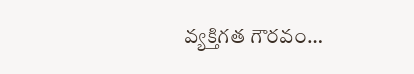వ్యక్తిగత గౌరవం…